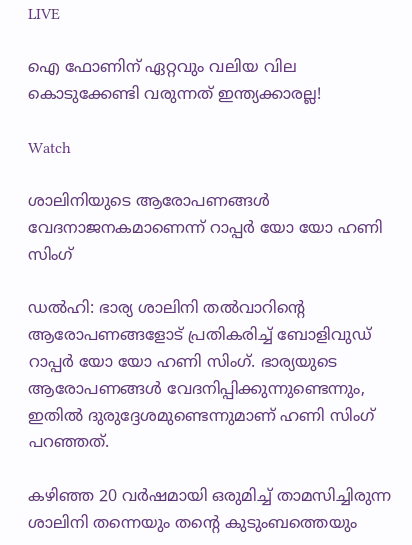LIVE

ഐ ഫോണിന് ഏറ്റവും വലിയ വില കൊടുക്കേണ്ടി വരുന്നത് ഇന്ത്യക്കാരല്ല!

Watch

ശാലിനിയുടെ ആരോപണങ്ങള്‍ വേദനാജനകമാണെന്ന് റാപ്പര്‍ യോ യോ ഹണി സിംഗ്

ഡല്‍ഹി: ഭാര്യ ശാലിനി തല്‍വാറിന്‍റെ ആരോപണങ്ങളോട് പ്രതികരിച്ച് ബോളിവുഡ് റാപ്പര്‍ യോ യോ ഹണി സിംഗ്. ഭാര്യയുടെ ആരോപണങ്ങള്‍ വേദനിപ്പിക്കുന്നുണ്ടെന്നും, ഇതില്‍ ദുരുദ്ദേശമുണ്ടെന്നുമാണ് ഹണി സിംഗ് പറഞ്ഞത്.

കഴിഞ്ഞ 20 വര്‍ഷമായി ഒരുമിച്ച് താമസിച്ചിരുന്ന ശാലിനി തന്നെയും തന്‍റെ കുടുംബത്തെയും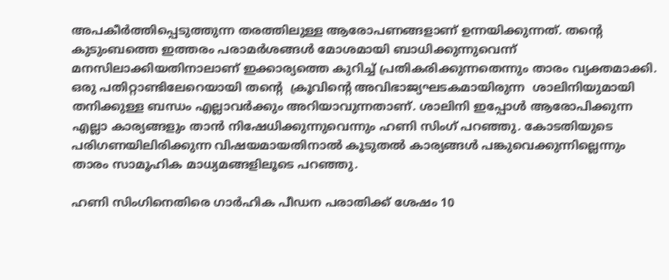അപകീര്‍ത്തിപ്പെടുത്തുന്ന തരത്തിലുള്ള ആരോപണങ്ങളാണ് ഉന്നയിക്കുന്നത്. തന്‍റെ കുടുംബത്തെ ഇത്തരം പരാമര്‍ശങ്ങള്‍ മോശമായി ബാധിക്കുന്നുവെന്ന് മനസിലാക്കിയതിനാലാണ് ഇക്കാര്യത്തെ കുറിച്ച് പ്രതികരിക്കുന്നതെന്നും താരം വ്യക്തമാക്കി. ഒരു പതിറ്റാണ്ടിലേറെയായി തന്‍റെ  ക്രൂവിന്‍റെ അവിഭാജ്യഘടകമായിരുന്ന  ശാലിനിയുമായി തനിക്കുള്ള ബന്ധം എല്ലാവർക്കും അറിയാവുന്നതാണ്. ശാലിനി ഇപ്പോള്‍ ആരോപിക്കുന്ന എല്ലാ കാര്യങ്ങളും താന്‍ നിഷേധിക്കുന്നുവെന്നും ഹണി സിംഗ് പറഞ്ഞു. കോടതിയുടെ പരിഗണയിലിരിക്കുന്ന വിഷയമായതിനാല്‍ കൂടുതല്‍ കാര്യങ്ങള്‍ പങ്കുവെക്കുന്നില്ലെന്നും താരം സാമൂഹിക മാധ്യമങ്ങളിലൂടെ പറഞ്ഞു.

ഹണി സിംഗിനെതിരെ ഗാര്‍ഹിക പീഡന പരാതിക്ക് ശേഷം 10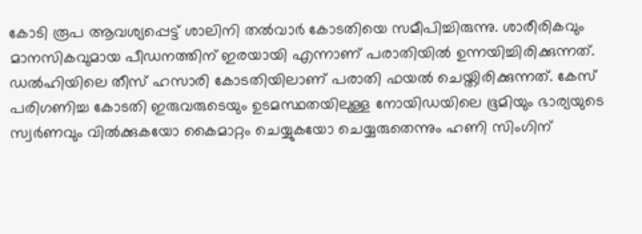കോടി രൂപ ആവശ്യപ്പെട്ട് ശാലിനി തല്‍വാര്‍ കോടതിയെ സമീപിച്ചിരുന്നു. ശാരീരികവും മാനസികവുമായ പീഡനത്തിന് ഇരയായി എന്നാണ് പരാതിയില്‍ ഉന്നയിച്ചിരിക്കുന്നത്. ഡല്‍ഹിയിലെ തീസ് ഹസാരി കോടതിയിലാണ് പരാതി ഫയല്‍ ചെയ്തിരിക്കുന്നത്. കേസ് പരിഗണിച്ച കോടതി ഇരുവരുടെയും ഉടമസ്ഥതയിലുള്ള നോയിഡയിലെ ഭൂമിയും‌ ഭാര്യയുടെ സ്വര്‍ണവും വില്‍ക്കുകയോ കൈമാറ്റം ചെയ്യുകയോ ചെയ്യരുതെന്നും ഹണി സിംഗിന്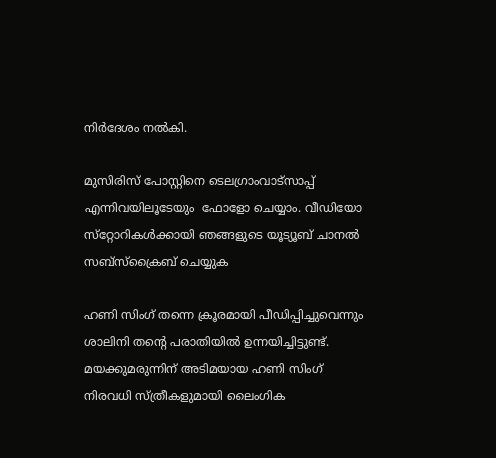നിര്‍ദേശം നല്‍കി.

മുസിരിസ് പോസ്റ്റിനെ ടെലഗ്രാംവാട്‌സാപ്പ് എന്നിവയിലൂടേയും  ഫോളോ ചെയ്യാം. വീഡിയോ സ്‌റ്റോറികള്‍ക്കായി ഞങ്ങളുടെ യൂട്യൂബ് ചാനല്‍ സബ്‌സ്‌ക്രൈബ് ചെയ്യുക

ഹണി സിംഗ് തന്നെ ക്രൂരമായി പീഡിപ്പിച്ചുവെന്നും ശാലിനി തന്‍റെ പരാതിയില്‍ ഉന്നയിച്ചിട്ടുണ്ട്. മയക്കുമരുന്നിന് അടിമയായ ഹണി സിംഗ് നിരവധി സ്ത്രീകളുമായി ലൈംഗിക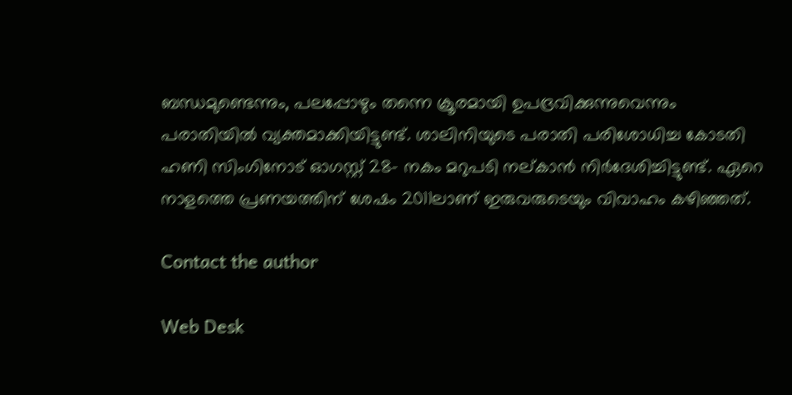ബന്ധമുണ്ടെന്നും, പലപ്പോഴും തന്നെ ക്രൂരമായി ഉപദ്രവിക്കുന്നുവെന്നും പരാതിയില്‍ വ്യക്തമാക്കിയിട്ടുണ്ട്. ശാലിനിയുടെ പരാതി പരിശോധിച്ച കോടതി ഹണി സിംഗിനോട് ഓഗസ്റ്റ് 28- നകം മറുപടി നല്കാന്‍ നിര്‍ദേശിച്ചിട്ടുണ്ട്. ഏറെ നാളത്തെ പ്രണയത്തിന് ശേഷം 2011ലാണ് ഇരുവരുടെയും വിവാഹം കഴിഞ്ഞത്.

Contact the author

Web Desk